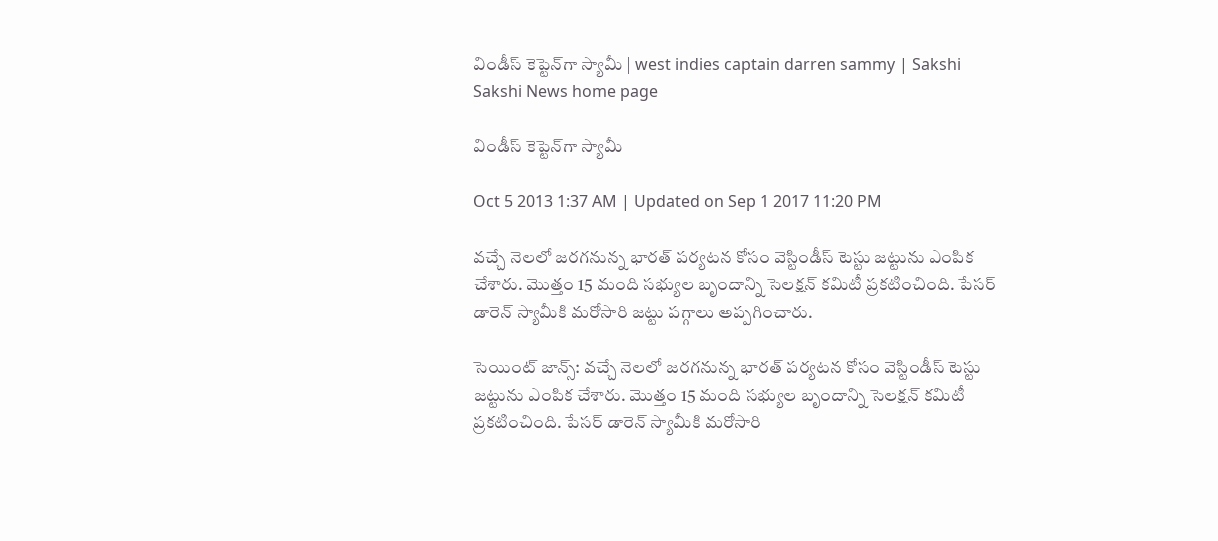విండీస్ కెప్టెన్‌గా స్యామీ | west indies captain darren sammy | Sakshi
Sakshi News home page

విండీస్ కెప్టెన్‌గా స్యామీ

Oct 5 2013 1:37 AM | Updated on Sep 1 2017 11:20 PM

వచ్చే నెలలో జరగనున్న భారత్ పర్యటన కోసం వెస్టిండీస్ టెస్టు జట్టును ఎంపిక చేశారు. మొత్తం 15 మంది సభ్యుల బృందాన్ని సెలక్షన్ కమిటీ ప్రకటించింది. పేసర్ డారెన్ స్యామీకి మరోసారి జట్టు పగ్గాలు అప్పగించారు.

సెయింట్ జాన్స్: వచ్చే నెలలో జరగనున్న భారత్ పర్యటన కోసం వెస్టిండీస్ టెస్టు జట్టును ఎంపిక చేశారు. మొత్తం 15 మంది సభ్యుల బృందాన్ని సెలక్షన్ కమిటీ ప్రకటించింది. పేసర్ డారెన్ స్యామీకి మరోసారి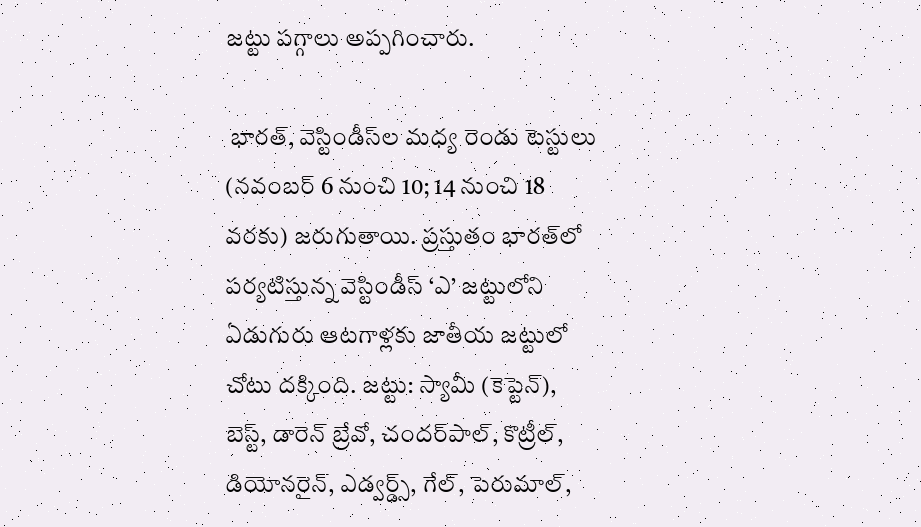జట్టు పగ్గాలు అప్పగించారు.

 భారత్, వెస్టిండీస్‌ల మధ్య రెండు టెస్టులు (నవంబర్ 6 నుంచి 10; 14 నుంచి 18 వరకు) జరుగుతాయి. ప్రస్తుతం భారత్‌లో పర్యటిస్తున్న వెస్టిండీస్ ‘ఎ’ జట్టులోని ఏడుగురు ఆటగాళ్లకు జాతీయ జట్టులో చోటు దక్కింది. జట్టు: స్యామీ (కెప్టెన్), బెస్ట్, డారెన్ బ్రేవో, చందర్‌పాల్, కొట్రీల్, డియోనరైన్, ఎడ్వర్డ్స్, గేల్, పెరుమాల్,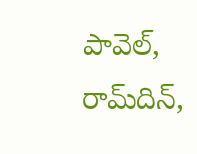పావెల్, రామ్‌దిన్,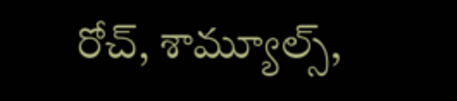రోచ్, శామ్యూల్స్,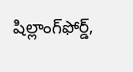షిల్లాంగ్‌ఫోర్డ్,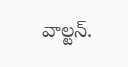వాల్టన్.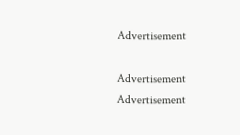Advertisement

Advertisement
Advertisement